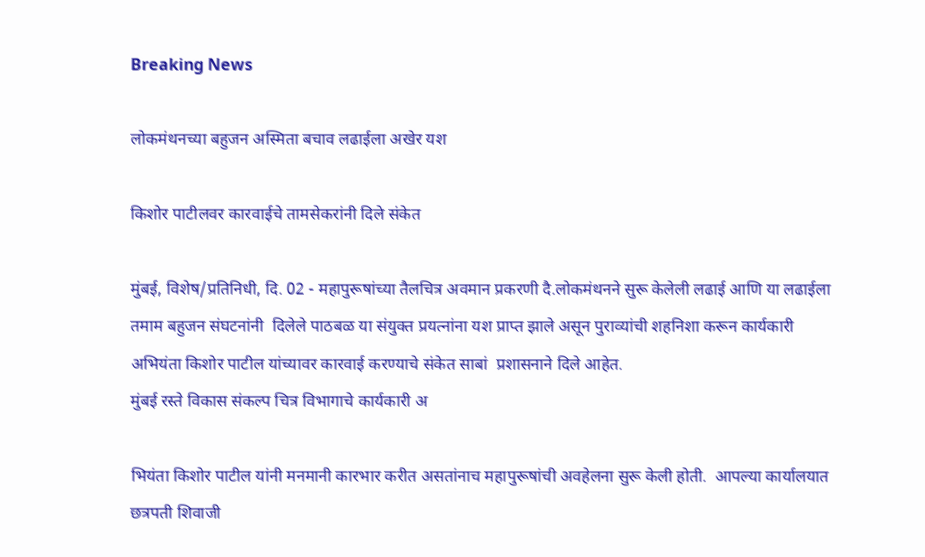Breaking News

लोकमंथनच्या बहुजन अस्मिता बचाव लढाईला अखेर यश

किशोर पाटीलवर कारवाईचे तामसेकरांनी दिले संकेत

मुंबई, विशेष/प्रतिनिधी, दि. 02 - महापुरूषांच्या तैलचित्र अवमान प्रकरणी दै.लोकमंथनने सुरू केलेली लढाई आणि या लढाईला तमाम बहुजन संघटनांनी  दिलेले पाठबळ या संयुक्त प्रयत्नांना यश प्राप्त झाले असून पुराव्यांची शहनिशा करून कार्यकारी अभियंता किशोर पाटील यांच्यावर कारवाई करण्याचे संकेत साबां  प्रशासनाने दिले आहेत.
मुंबई रस्ते विकास संकल्प चित्र विभागाचे कार्यकारी अ

भियंता किशोर पाटील यांनी मनमानी कारभार करीत असतांनाच महापुरूषांची अवहेलना सुरू केली होती.  आपल्या कार्यालयात छत्रपती शिवाजी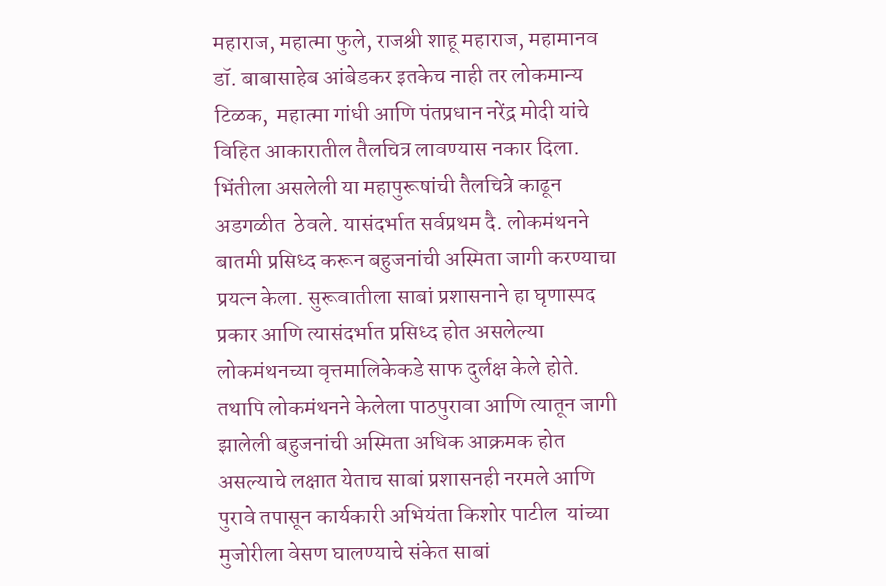महाराज, महात्मा फुले, राजश्री शाहू महाराज, महामानव डॉ. बाबासाहेब आंबेडकर इतकेच नाही तर लोकमान्य टिळक,  महात्मा गांधी आणि पंतप्रधान नरेंद्र मोदी यांचे विहित आकारातील तैलचित्र लावण्यास नकार दिला. भिंतीला असलेली या महापुरूषांची तैलचित्रे काढून अडगळीत  ठेवले. यासंदर्भात सर्वप्रथम दै. लोकमंथनने बातमी प्रसिध्द करून बहुजनांची अस्मिता जागी करण्याचा प्रयत्न केला. सुरूवातीला साबां प्रशासनाने हा घृणास्पद  प्रकार आणि त्यासंदर्भात प्रसिध्द होत असलेल्या लोकमंथनच्या वृत्तमालिकेकडे साफ दुर्लक्ष केले होते. तथापि लोकमंथनने केलेला पाठपुरावा आणि त्यातून जागी  झालेली बहुजनांची अस्मिता अधिक आक्रमक होत असल्याचे लक्षात येताच साबां प्रशासनही नरमले आणि पुरावे तपासून कार्यकारी अभियंता किशोर पाटील  यांच्या मुजोरीला वेसण घालण्याचे संकेत साबां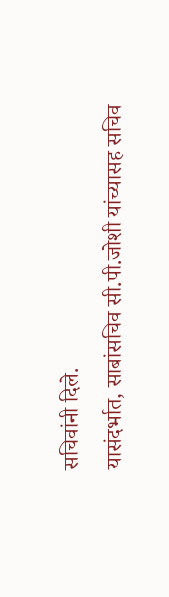सचिवांनी दिले.
यासंदर्भात, साबांसचिव सी.पी.जोशी यांच्यासह सचिव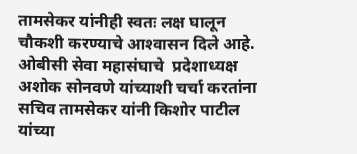तामसेकर यांनीही स्वतः लक्ष घालून चौकशी करण्याचे आश्‍वासन दिले आहे. ओबीसी सेवा महासंघाचे  प्रदेशाध्यक्ष अशोक सोनवणे यांच्याशी चर्चा करतांना सचिव तामसेकर यांनी किशोर पाटील यांच्या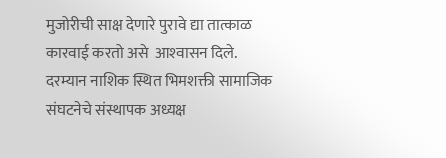मुजोरीची साक्ष देणारे पुरावे द्या तात्काळ कारवाई करतो असे  आश्‍वासन दिले. दरम्यान नाशिक स्थित भिमशक्ती सामाजिक संघटनेचे संस्थापक अध्यक्ष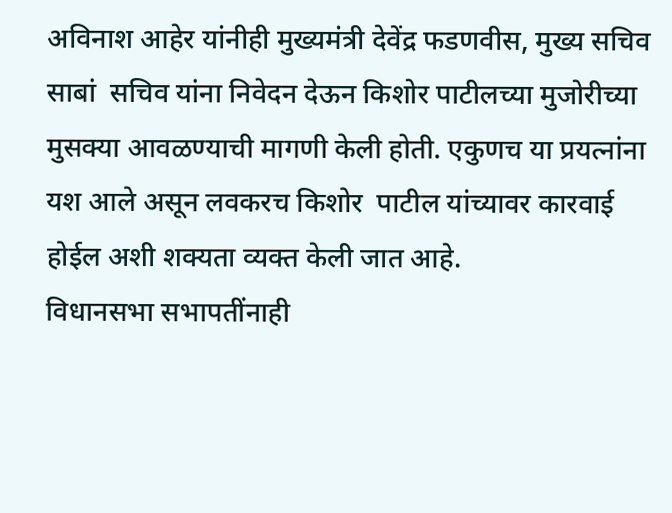अविनाश आहेर यांनीही मुख्यमंत्री देवेंद्र फडणवीस, मुख्य सचिव साबां  सचिव यांना निवेदन देऊन किशोर पाटीलच्या मुजोरीच्या मुसक्या आवळण्याची मागणी केली होती. एकुणच या प्रयत्नांना यश आले असून लवकरच किशोर  पाटील यांच्यावर कारवाई होईल अशी शक्यता व्यक्त केली जात आहे.
विधानसभा सभापतींनाही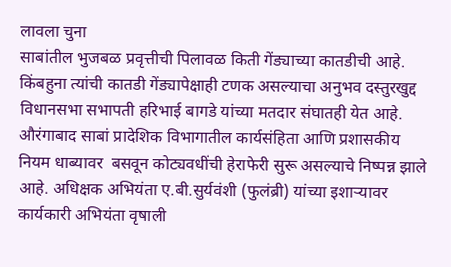लावला चुना
साबांतील भुजबळ प्रवृत्तीची पिलावळ किती गेंड्याच्या कातडीची आहे. किंबहुना त्यांची कातडी गेंड्यापेक्षाही टणक असल्याचा अनुभव दस्तुरखुद्द  विधानसभा सभापती हरिभाई बागडे यांच्या मतदार संघातही येत आहे. औरंगाबाद साबां प्रादेशिक विभागातील कार्यसंहिता आणि प्रशासकीय नियम धाब्यावर  बसवून कोट्यवधींची हेराफेरी सुरू असल्याचे निष्पन्न झाले आहे. अधिक्षक अभियंता ए.बी.सुर्यवंशी (फुलंब्री) यांच्या इशार्‍यावर कार्यकारी अभियंता वृषाली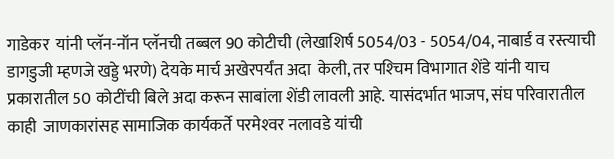गाडेकर  यांनी प्लॅन-नॉन प्लॅनची तब्बल 90 कोटीची (लेखाशिर्ष 5054/03 - 5054/04, नाबार्ड व रस्त्याची डागडुजी म्हणजे खड्डे भरणे) देयके मार्च अखेरपर्यंत अदा  केली, तर पश्‍चिम विभागात शेंडे यांनी याच प्रकारातील 50 कोटींची बिले अदा करून साबांला शेंडी लावली आहे. यासंदर्भात भाजप, संघ परिवारातील काही  जाणकारांसह सामाजिक कार्यकर्ते परमेश्‍वर नलावडे यांची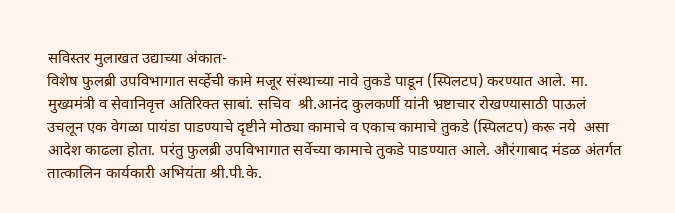सविस्तर मुलाखत उद्याच्या अंकात-
विशेष फुलब्री उपविभागात सर्व्हेची कामे मजूर संस्थाच्या नावे तुकडे पाडून (स्पिलटप) करण्यात आले. मा. मुख्यमंत्री व सेवानिवृत्त अतिरिक्त साबां. सचिव  श्री.आनंद कुलकर्णी यांनी भ्रष्टाचार रोखण्यासाठी पाऊलं उचलून एक वेगळा पायंडा पाडण्याचे दृष्टीने मोठ्या कामाचे व एकाच कामाचे तुकडे (स्पिलटप) करू नये  असा आदेश काढला होता. परंतु फुलब्री उपविभागात सर्वेच्या कामाचे तुकडे पाडण्यात आले. औरंगाबाद मंडळ अंतर्गत तात्कालिन कार्यकारी अभियंता श्री.पी.के.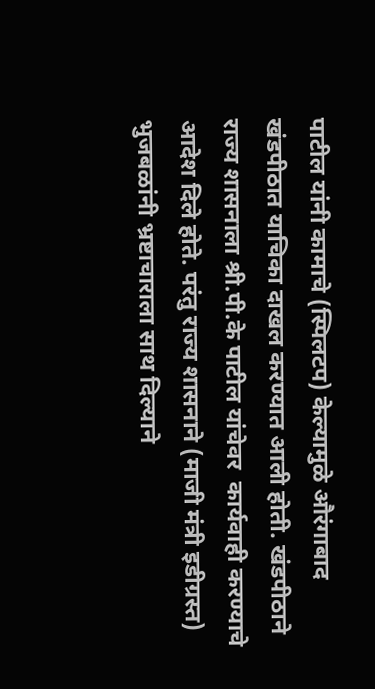पाटील यांनी कामाचे (स्पिलटप) केल्यामुळे औरंगाबाद खंडपीठात याचिका दाखल करण्यात आली होती. खंडपीठाने राज्य शासनाला श्री.पी.के पाटील यांचेवर  कार्यवाही करण्याचे आदेश दिले होते. परंतु राज्य शासनाने (माजी मंत्री इडीग्रस्त) भुजबळांनी भ्रष्टाचाराला साथ दिल्याने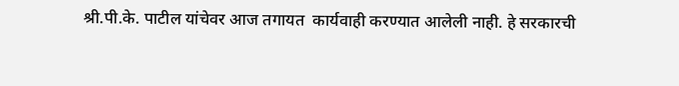श्री.पी.के. पाटील यांचेवर आज तगायत  कार्यवाही करण्यात आलेली नाही. हे सरकारची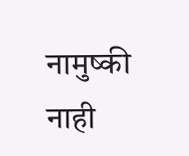नामुष्की नाही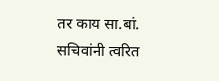तर काय सा.बां. सचिवांनी त्वरित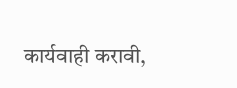कार्यवाही करावी,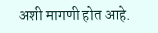अशी मागणी होत आहे.